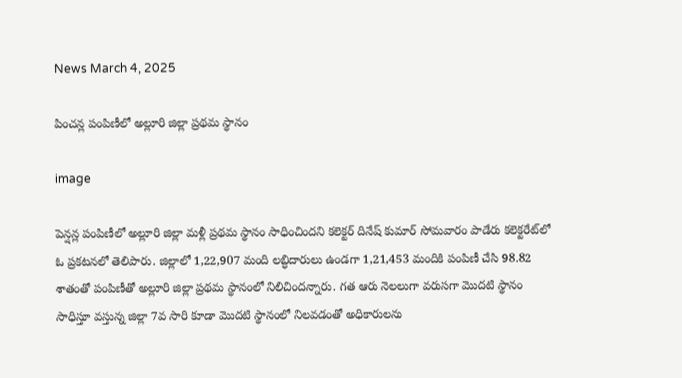News March 4, 2025

పించన్ల పంపిణీలో అల్లూరి జిల్లా ప్రథమ స్థానం

image

పెన్షన్ల పంపిణీలో అల్లూరి జిల్లా మళ్లీ ప్రథమ స్థానం సాధించిందని కలెక్టర్ దినేష్ కుమార్ సోమవారం పాడేరు కలెక్టరేట్‌లో ఓ ప్రకటనలో తెలిపారు. జిల్లాలో 1,22,907 మంది లబ్ధిదారులు ఉండగా 1,21,453 మందికి పంపిణీ చేసి 98.82 శాతంతో పంపిణీతో అల్లూరి జిల్లా ప్రథమ స్థానంలో నిలిచిందన్నారు. గత ఆరు నెలలుగా వరుసగా మొదటి స్థానం సాధిస్తూ వస్తున్న జిల్లా 7వ సారి కూడా మొదటి స్థానంలో నిలవడంతో అధికారులను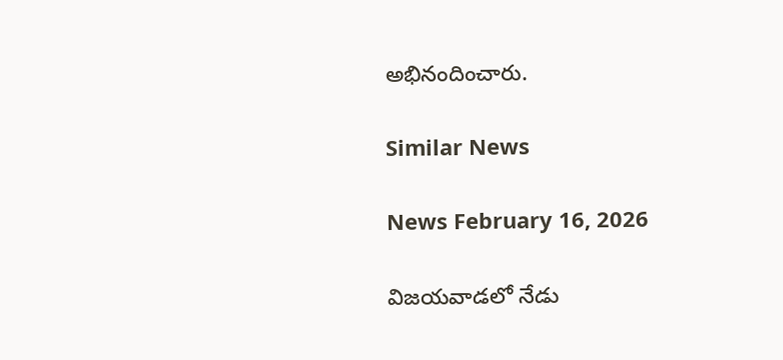అభినందించారు.

Similar News

News February 16, 2026

విజయవాడలో నేడు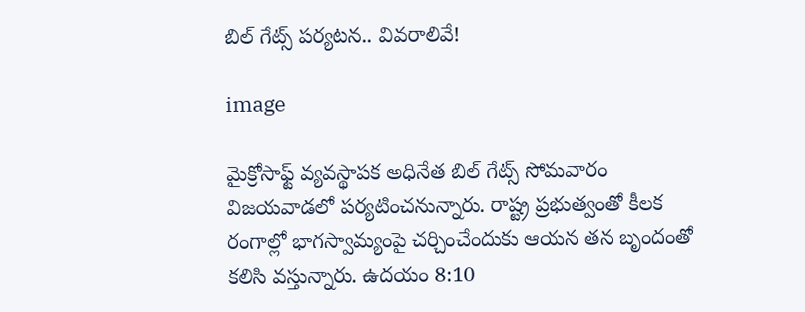బిల్ గేట్స్ పర్యటన.. వివరాలివే!

image

మైక్రోసాఫ్ట్ వ్యవస్థాపక అధినేత బిల్ గేట్స్ సోమవారం విజయవాడలో పర్యటించనున్నారు. రాష్ట్ర ప్రభుత్వంతో కీలక రంగాల్లో భాగస్వామ్యంపై చర్చించేందుకు ఆయన తన బృందంతో కలిసి వస్తున్నారు. ఉదయం 8:10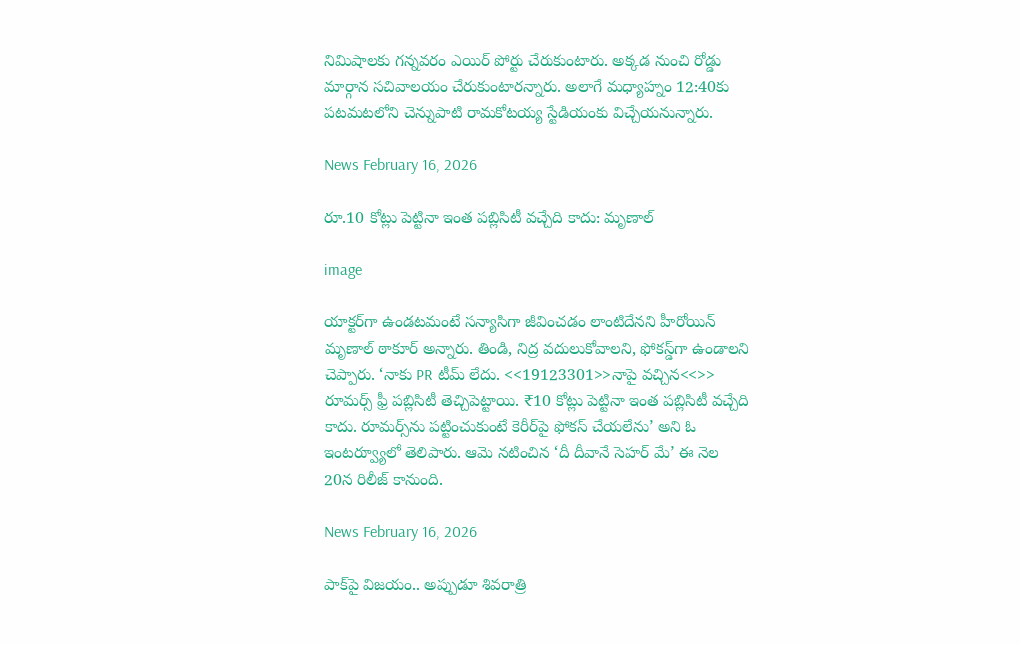నిమిషాలకు గన్నవరం ఎయిర్ పోర్టు చేరుకుంటారు. అక్కడ నుంచి రోడ్డు మార్గాన సచివాలయం చేరుకుంటారన్నారు. అలాగే మధ్యాహ్నం 12:40కు పటమటలోని చెన్నుపాటి రామకోటయ్య స్టేడియంకు విచ్చేయనున్నారు.

News February 16, 2026

రూ.10 కోట్లు పెట్టినా ఇంత పబ్లిసిటీ వచ్చేది కాదు: మృణాల్

image

యాక్టర్‌గా ఉండటమంటే సన్యాసిగా జీవించడం లాంటిదేనని హీరోయిన్ మృణాల్ ఠాకూర్ అన్నారు. తిండి, నిద్ర వదులుకోవాలని, ఫోకస్డ్‌గా ఉండాలని చెప్పారు. ‘నాకు PR టీమ్ లేదు. <<19123301>>నాపై వచ్చిన<<>> రూమర్స్ ఫ్రీ పబ్లిసిటీ తెచ్చిపెట్టాయి. ₹10 కోట్లు పెట్టినా ఇంత పబ్లిసిటీ వచ్చేది కాదు. రూమర్స్‌ను పట్టించుకుంటే కెరీర్‌పై ఫోకస్ చేయలేను’ అని ఓ ఇంటర్వ్యూలో తెలిపారు. ఆమె నటించిన ‘దీ దీవానే సెహర్‌ మే’ ఈ నెల 20న రిలీజ్ కానుంది.

News February 16, 2026

పాక్‌పై విజయం.. అప్పుడూ శివరాత్రి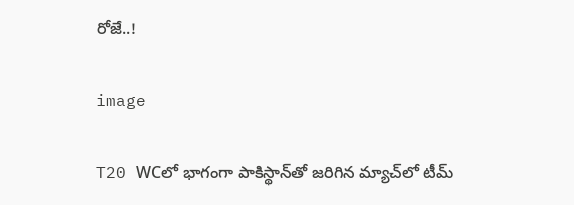రోజే..!

image

T20 WCలో భాగంగా పాకిస్థాన్‌తో జరిగిన మ్యాచ్‌లో టీమ్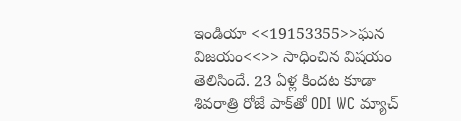ఇండియా <<19153355>>ఘన విజయం<<>> సాధించిన విషయం తెలిసిందే. 23 ఏళ్ల కిందట కూడా శివరాత్రి రోజే పాక్‌తో ODI WC మ్యాచ్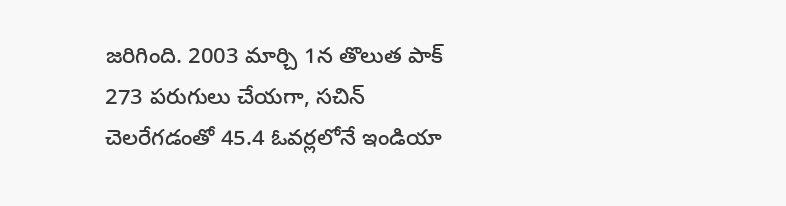జరిగింది. 2003 మార్చి 1న తొలుత పాక్ 273 పరుగులు చేయగా, సచిన్ చెలరేగడంతో 45.4 ఓవర్లలోనే ఇండియా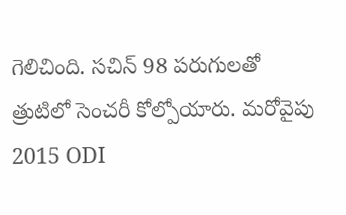గెలిచింది. సచిన్ 98 పరుగులతో త్రుటిలో సెంచరీ కోల్పోయారు. మరోవైపు 2015 ODI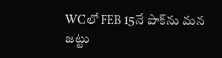WCలో FEB 15నే పాక్‌ను మన జట్టు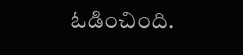ఓడించింది.